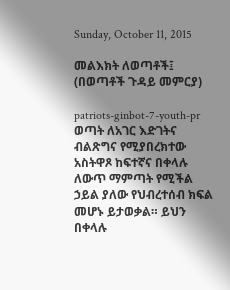Sunday, October 11, 2015

መልእክት ለወጣቶች፤ (በወጣቶች ጉዳይ መምርያ)

patriots-ginbot-7-youth-pr
ወጣት ለአገር እድገትና ብልጽግና የሚያበረክተው አስትዋጾ ከፍተኛና በቀላሉ ለውጥ ማምጣት የሚችል ኃይል ያለው የህብረተሰብ ክፍል መሆኑ ይታወቃል። ይህን በቀላሉ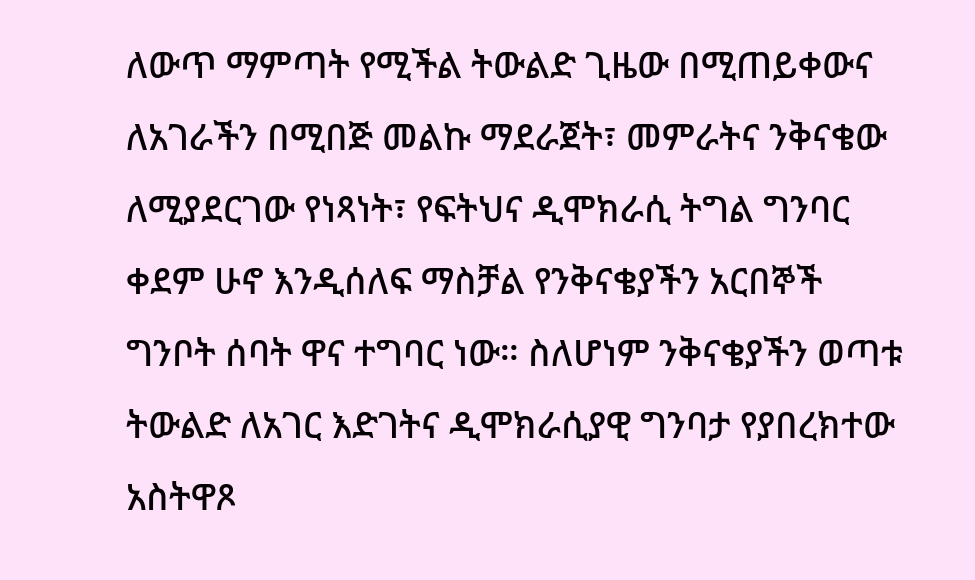ለውጥ ማምጣት የሚችል ትውልድ ጊዜው በሚጠይቀውና ለአገራችን በሚበጅ መልኩ ማደራጀት፣ መምራትና ንቅናቄው ለሚያደርገው የነጻነት፣ የፍትህና ዲሞክራሲ ትግል ግንባር ቀደም ሁኖ እንዲሰለፍ ማስቻል የንቅናቄያችን አርበኞች ግንቦት ሰባት ዋና ተግባር ነው። ስለሆነም ንቅናቄያችን ወጣቱ ትውልድ ለአገር እድገትና ዲሞክራሲያዊ ግንባታ የያበረክተው አስትዋጾ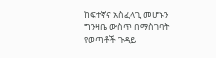ከፍተኛና አስፈላጊ መሆኑን ግንዛቤ ውስጥ በማስገባት የወጣቶች ጉዳይ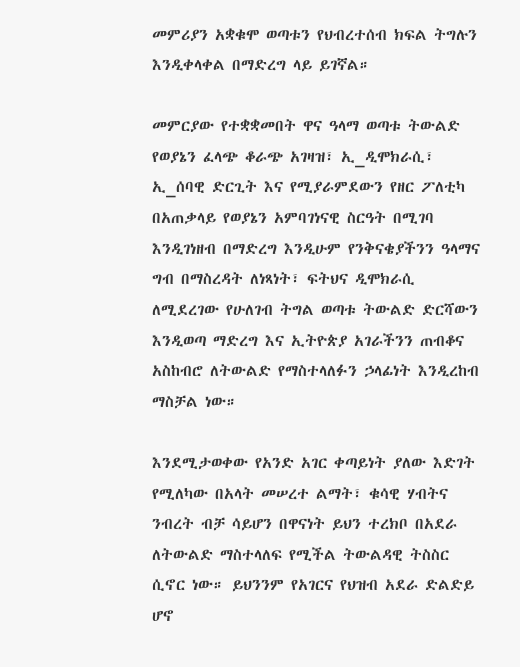መምሪያን አቋቁሞ ወጣቱን የህብረተሰብ ክፍል ትግሉን እንዲቀላቀል በማድረግ ላይ ይገኛል።

መምርያው የተቋቋመበት ዋና ዓላማ ወጣቱ ትውልድ የወያኔን ፈላጭ ቆራጭ አገዛዝ፣ ኢ_ዲሞክራሲ፣ ኢ_ሰባዊ ድርጊት እና የሚያራምደውን የዘር ፖለቲካ በአጠቃላይ የወያኔን አምባገነናዊ ስርዓት በሚገባ እንዲገነዘብ በማድረግ እንዲሁም የንቅናቄያችንን ዓላማና ግብ በማስረዳት ለነጻነት፣ ፍትህና ዲሞክራሲ ለሚደረገው የሁለገብ ትግል ወጣቱ ትውልድ ድርሻውን እንዲወጣ ማድረግ እና ኢትዮጵያ አገራችንን ጠብቆና አስከብሮ ለትውልድ የማስተላለፉን ኃላፊነት እንዲረከብ ማስቻል ነው።

እንደሚታወቀው የአንድ አገር ቀጣይነት ያለው እድገት የሚለካው በአላት መሠረተ ልማት፣ ቁሳዊ ሃብትና ንብረት ብቻ ሳይሆን በዋናነት ይህን ተረክቦ በአደራ ለትውልድ ማስተላለፍ የሚችል ትውልዳዊ ትስስር ሲኖር ነው። ይህንንም የአገርና የህዝብ አደራ ድልድይ ሆኖ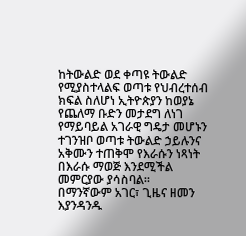ከትውልድ ወደ ቀጣዩ ትውልድ የሚያስተላልፍ ወጣቱ የህብረተሰብ ክፍል ስለሆነ ኢትዮጵያን ከወያኔ የጨለማ ቡድን መታደግ ለነገ የማይባይል አገራዊ ግዴታ መሆኑን ተገንዝቦ ወጣቱ ትውልድ ኃይሉንና አቅሙን ተጠቅሞ የእራሱን ነጻነት በእራሱ ማወጅ እንደሚችል መምርያው ያሳስባል።
በማንኛውም አገር፣ ጊዜና ዘመን እያንዳንዱ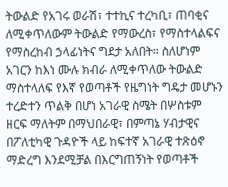ትውልድ የአገሩ ወራሽ፣ ተተኪና ተረካቢ፣ ጠባቂና ለሚቀጥለውም ትውልድ የማውረስ፣ የማስተላልፍና የማስረከብ ኃላፊነትና ግደታ አለበት። ስለሆነም አገርን ከእነ ሙሉ ክብራ ለሚቀጥለው ትውልድ ማስተላለፍ የእኛ የወጣቶች የዜግነት ግዴታ መሆኑን ተረድተን ጥልቅ በሆነ አገራዊ ስሜት በሦስቱም ዘርፍ ማለትም በማህበራዊ፣ በምጣኔ ሃብታዊና በፖለቲካዊ ጉዳዮች ላይ ከፍተኛ አገራዊ ተጽዕኖ ማድረግ እንደሚቻል በእርግጠኝነት የወጣቶች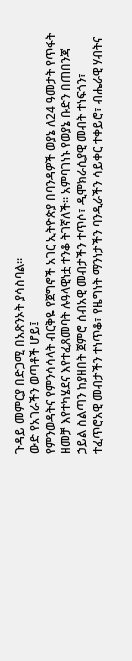ጉዳይ መምርያ በድጋሚ በአጽንኦት ያሳስባል።
ውድ የአገራችን ወጣቶች ሆይ፤
የምንወዳትና የምንሳሳላት ብርቅዬ የጀግኖች አገር ኢትዮጵያ በባንዳዎች ወያኔ ለ24 ዓመታት የጥፋት ዘመቻ እየተካሄደና እየተፈጸመባት ሉዓላዊነቷ ተንቆ ትገኛለች። አምባገነኑ የወያኔ ቡድን በጠበንጃ ኃይል ስልጣን ከያዘበት ጀምሮ ሰብአዊ መብታችን ተጥሶ፣ ዲሞክራሲያዊ መብት ተነፍጎን፣ ተፈጥሮአዊ መብታችን ተነጥቆ፣ የዜግነት ማንነታችን ባንዲራችን ሳይቀር ተቀይሮ፣ ብሔራዊ ሃብትና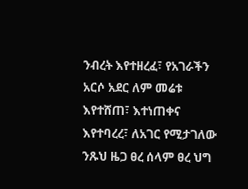ንብረት እየተዘረፈ፣ የአገራችን አርሶ አደር ለም መሬቱ እየተሸጠ፣ እተነጠቀና እየተባረረ፣ ለአገር የሚታገለው ንጹህ ዜጋ ፀረ ሰላም ፀረ ህግ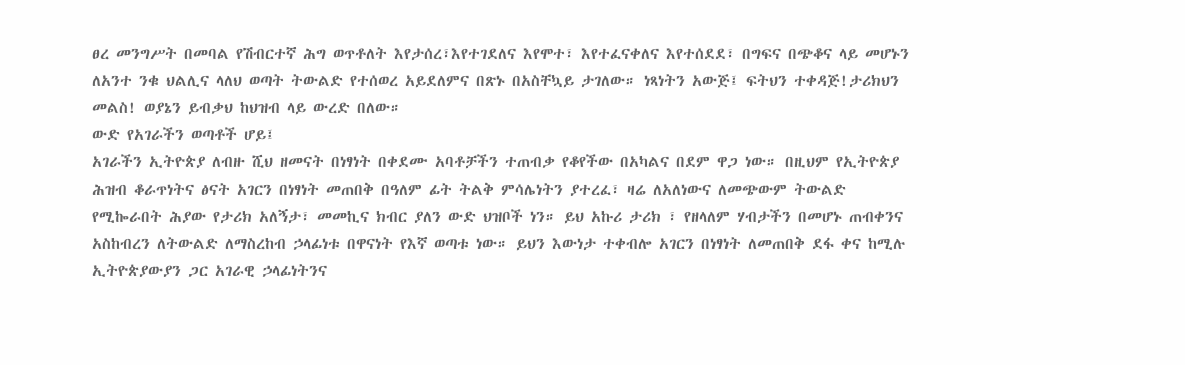ፀረ መንግሥት በመባል የሽብርተኛ ሕግ ወጥቶለት እየታሰረ፣እየተገደለና እየሞተ፣ እየተፈናቀለና እየተሰደደ፣ በግፍና በጭቆና ላይ መሆኑን ለአንተ ንቁ ህልሊና ላለህ ወጣት ትውልድ የተሰወረ አይደለምና በጽኑ በአስቸኳይ ታገለው። ነጻነትን አውጅ፤ ፍትህን ተቀዳጅ!ታሪክህን መልስ! ወያኔን ይብቃህ ከህዝብ ላይ ውረድ በለው።
ውድ የአገራችን ወጣቶች ሆይ፤
አገራችን ኢትዮጵያ ለብዙ ሺህ ዘመናት በነፃነት በቀደሙ አባቶቻችን ተጠብቃ የቆየችው በአካልና በደም ዋጋ ነው። በዚህም የኢትዮጵያ ሕዝብ ቆራጥነትና ፅናት አገርን በነፃነት መጠበቅ በዓለም ፊት ትልቅ ምሳሌነትን ያተረፈ፣ ዛሬ ለአለነውና ለመጭውም ትውልድ የሚኰራበት ሕያው የታሪክ አለኝታ፣ መመኪና ክብር ያለን ውድ ህዝቦች ነን። ይህ አኩሪ ታሪክ ፣ የዘላለም ሃብታችን በመሆኑ ጠብቀንና አስከብረን ለትውልድ ለማስረከብ ኃላፊነቱ በዋናነት የእኛ ወጣቱ ነው። ይህን እውነታ ተቀብሎ አገርን በነፃነት ለመጠበቅ ደፋ ቀና ከሚሉ ኢትዮጵያውያን ጋር አገራዊ ኃላፊነትንና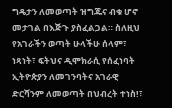ግዴታን ለመወጣት ዝግጁና ብቁ ሆኖ መታገል በእጅጉ ያስፈልጋል። ስለዚህ የአገራችን ወጣት ሁላችሁ ሰላም፣ ነጻነት፣ ፍትህና ዲሞክራሲ የሰፈነባት ኢትዮጵያን ለመገንባትና አገራዊ ድርሻንም ለመወጣት በህብረት ተነስ!፣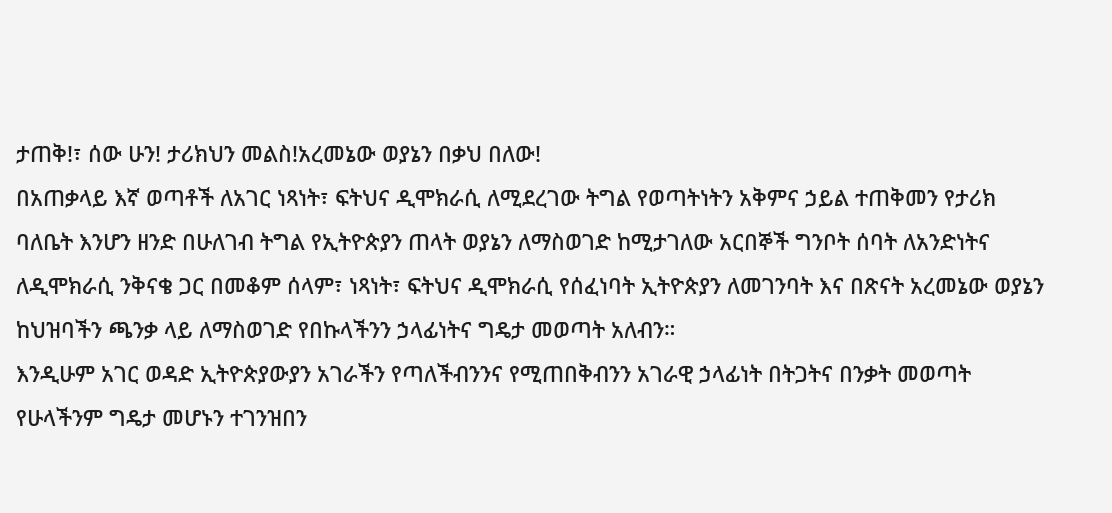ታጠቅ!፣ ሰው ሁን! ታሪክህን መልስ!አረመኔው ወያኔን በቃህ በለው!
በአጠቃላይ እኛ ወጣቶች ለአገር ነጻነት፣ ፍትህና ዲሞክራሲ ለሚደረገው ትግል የወጣትነትን አቅምና ኃይል ተጠቅመን የታሪክ ባለቤት እንሆን ዘንድ በሁለገብ ትግል የኢትዮጵያን ጠላት ወያኔን ለማስወገድ ከሚታገለው አርበኞች ግንቦት ሰባት ለአንድነትና ለዲሞክራሲ ንቅናቄ ጋር በመቆም ሰላም፣ ነጻነት፣ ፍትህና ዲሞክራሲ የሰፈነባት ኢትዮጵያን ለመገንባት እና በጽናት አረመኔው ወያኔን ከህዝባችን ጫንቃ ላይ ለማስወገድ የበኩላችንን ኃላፊነትና ግዴታ መወጣት አለብን።
እንዲሁም አገር ወዳድ ኢትዮጵያውያን አገራችን የጣለችብንንና የሚጠበቅብንን አገራዊ ኃላፊነት በትጋትና በንቃት መወጣት የሁላችንም ግዴታ መሆኑን ተገንዝበን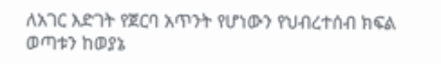ለአገር እድገት የጀርባ አጥንት የሆነውን የህብረተሰብ ክፍል ወጣቱን ከወያኔ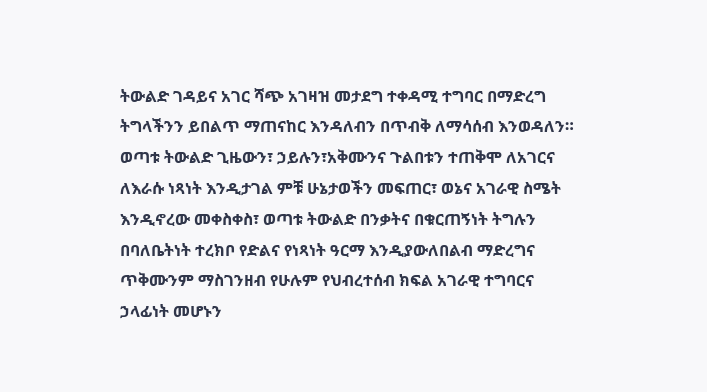ትውልድ ገዳይና አገር ሻጭ አገዛዝ መታደግ ተቀዳሚ ተግባር በማድረግ ትግላችንን ይበልጥ ማጠናከር እንዳለብን በጥብቅ ለማሳሰብ እንወዳለን።
ወጣቱ ትውልድ ጊዜውን፣ ኃይሉን፣አቅሙንና ጉልበቱን ተጠቅሞ ለአገርና ለእራሱ ነጻነት እንዲታገል ምቹ ሁኔታወችን መፍጠር፣ ወኔና አገራዊ ስሜት እንዲኖረው መቀስቀስ፣ ወጣቱ ትውልድ በንቃትና በቁርጠኝነት ትግሉን በባለቤትነት ተረክቦ የድልና የነጻነት ዓርማ እንዲያውለበልብ ማድረግና ጥቅሙንም ማስገንዘብ የሁሉም የህብረተሰብ ክፍል አገራዊ ተግባርና ኃላፊነት መሆኑን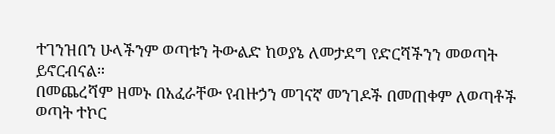ተገንዝበን ሁላችንም ወጣቱን ትውልድ ከወያኔ ለመታደግ የድርሻችንን መወጣት ይኖርብናል።
በመጨረሻም ዘመኑ በአፈራቸው የብዙኃን መገናኛ መንገዶች በመጠቀም ለወጣቶች ወጣት ተኮር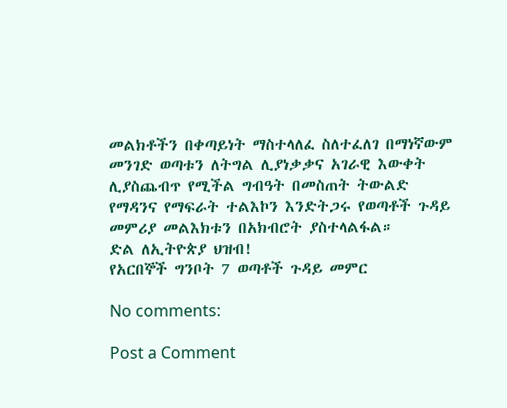መልክቶችን በቀጣይነት ማስተላለፈ ስለተፈለገ በማነኛውም መንገድ ወጣቱን ለትግል ሊያነቃቃና አገራዊ እውቀት ሊያስጨብጥ የሚችል ግብዓት በመስጠት ትውልድ የማዳንና የማፍራት ተልእኮን እንድትጋሩ የወጣቶች ጉዳይ መምሪያ መልእክቱን በአክብሮት ያስተላልፋል።
ድል ለኢትዮጵያ ህዝብ!
የአርበኞች ግንቦት 7 ወጣቶች ጉዳይ መምር

No comments:

Post a Comment